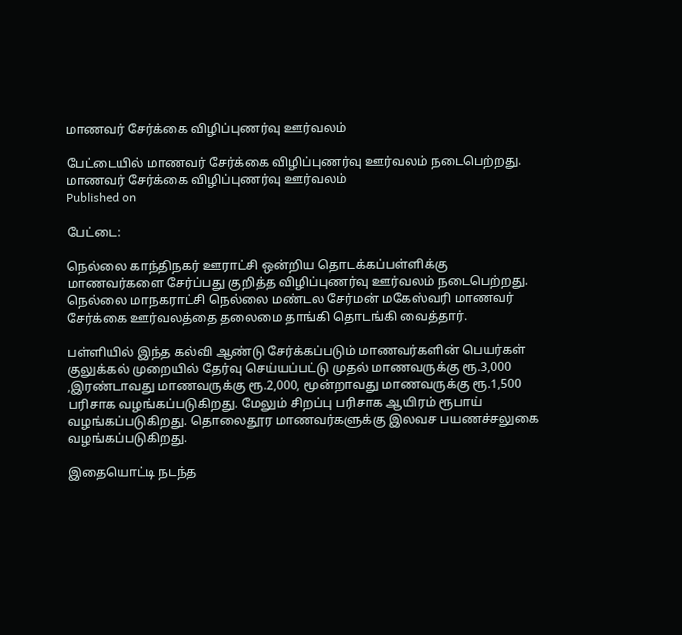மாணவர் சேர்க்கை விழிப்புணர்வு ஊர்வலம்

பேட்டையில் மாணவர் சேர்க்கை விழிப்புணர்வு ஊர்வலம் நடைபெற்றது.
மாணவர் சேர்க்கை விழிப்புணர்வு ஊர்வலம்
Published on

பேட்டை:

நெல்லை காந்திநகர் ஊராட்சி ஒன்றிய தொடக்கப்பள்ளிக்கு மாணவர்களை சேர்ப்பது குறித்த விழிப்புணர்வு ஊர்வலம் நடைபெற்றது. நெல்லை மாநகராட்சி நெல்லை மண்டல சேர்மன் மகேஸ்வரி மாணவர் சேர்க்கை ஊர்வலத்தை தலைமை தாங்கி தொடங்கி வைத்தார்.

பள்ளியில் இந்த கல்வி ஆண்டு சேர்க்கப்படும் மாணவர்களின் பெயர்கள் குலுக்கல் முறையில் தேர்வு செய்யப்பட்டு முதல் மாணவருக்கு ரூ.3,000 ,இரண்டாவது மாணவருக்கு ரூ.2,000, மூன்றாவது மாணவருக்கு ரூ.1,500 பரிசாக வழங்கப்படுகிறது. மேலும் சிறப்பு பரிசாக ஆயிரம் ரூபாய் வழங்கப்படுகிறது. தொலைதூர மாணவர்களுக்கு இலவச பயணச்சலுகை வழங்கப்படுகிறது.

இதையொட்டி நடந்த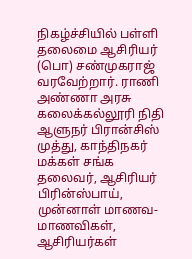நிகழ்ச்சியில் பள்ளி தலைமை ஆசிரியர் (பொ) சண்முகராஜ் வரவேற்றார். ராணி அண்ணா அரசு கலைக்கல்லூரி நிதி ஆளுநர் பிரான்சிஸ் முத்து, காந்திநகர் மக்கள் சங்க தலைவர், ஆசிரியர் பிரின்ஸ்பாய், முன்னாள் மாணவ-மாணவிகள், ஆசிரியர்கள்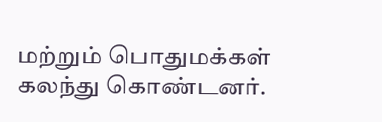மற்றும் பொதுமக்கள் கலந்து கொண்டனர்.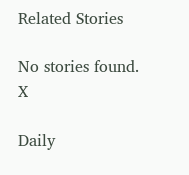Related Stories

No stories found.
X

Daily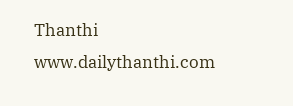Thanthi
www.dailythanthi.com